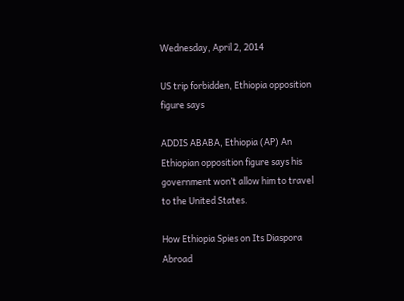Wednesday, April 2, 2014

US trip forbidden, Ethiopia opposition figure says

ADDIS ABABA, Ethiopia (AP) An Ethiopian opposition figure says his government won’t allow him to travel to the United States.

How Ethiopia Spies on Its Diaspora Abroad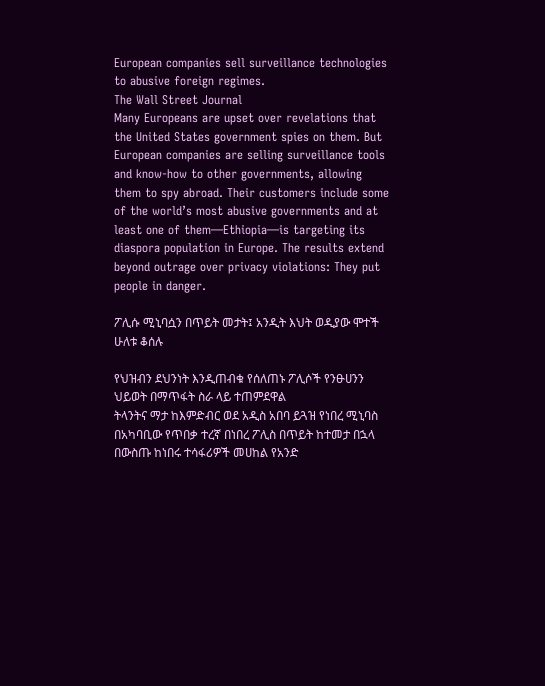European companies sell surveillance technologies to abusive foreign regimes.
The Wall Street Journal
Many Europeans are upset over revelations that the United States government spies on them. But European companies are selling surveillance tools and know-how to other governments, allowing them to spy abroad. Their customers include some of the world’s most abusive governments and at least one of them—Ethiopia—is targeting its diaspora population in Europe. The results extend beyond outrage over privacy violations: They put people in danger.

ፖሊሱ ሚኒባሷን በጥይት መታት፤ አንዲት እህት ወዲያው ሞተች ሁለቱ ቆሰሉ

የህዝብን ደህንነት እንዲጠብቁ የሰለጠኑ ፖሊሶች የንፁሀንን ህይወት በማጥፋት ስራ ላይ ተጠምደዋል
ትላንትና ማታ ከእምድብር ወደ አዲስ አበባ ይጓዝ የነበረ ሚኒባስ በአካባቢው የጥበቃ ተረኛ በነበረ ፖሊስ በጥይት ከተመታ በኋላ በውስጡ ከነበሩ ተሳፋሪዎች መሀከል የአንድ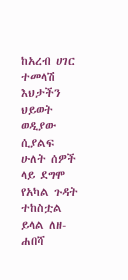ከአረብ ሀገር ተመላሽ እህታችን ህይወት ወዲያው ሲያልፍ ሁለት ሰዎች ላይ ደግሞ የአካል ጉዳት ተከስቷል ይላል ለዘ-ሐበሻ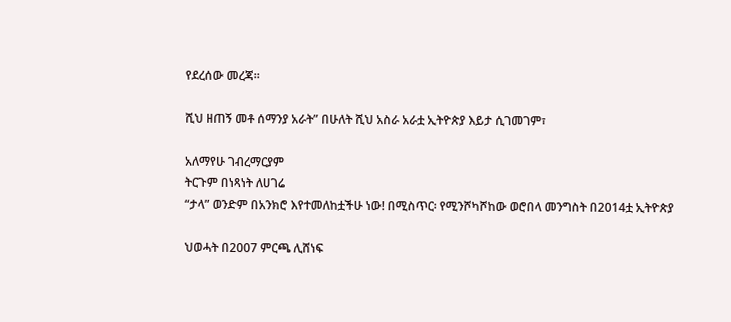የደረሰው መረጃ።

ሺህ ዘጠኝ መቶ ሰማንያ አራት” በሁለት ሺህ አስራ አራቷ ኢትዮጵያ እይታ ሲገመገም፣

አለማየሁ ገብረማርያም
ትርጉም በነጻነት ለሀገሬ
“ታላ” ወንድም በአንክሮ እየተመለከቷችሁ ነው! በሚስጥር፡ የሚንሾካሾከው ወሮበላ መንግስት በ2014ቷ ኢትዮጵያ

ህወሓት በ2007 ምርጫ ሊሸነፍ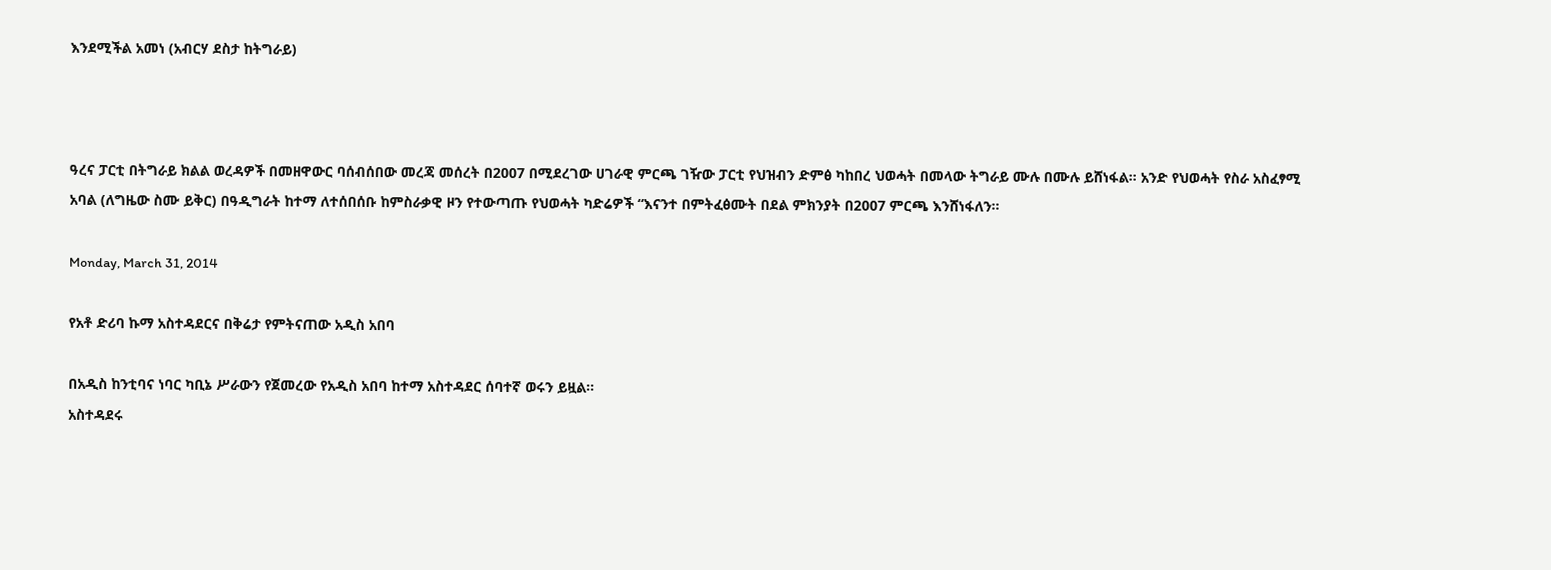እንደሚችል አመነ (አብርሃ ደስታ ከትግራይ)



ዓረና ፓርቲ በትግራይ ክልል ወረዳዎች በመዘዋውር ባሰብሰበው መረጃ መሰረት በ2007 በሚደረገው ሀገራዊ ምርጫ ገዥው ፓርቲ የህዝብን ድምፅ ካከበረ ህወሓት በመላው ትግራይ ሙሉ በሙሉ ይሸነፋል። አንድ የህወሓት የስራ አስፈፃሚ አባል (ለግዜው ስሙ ይቅር) በዓዲግራት ከተማ ለተሰበሰቡ ከምስራቃዊ ዞን የተውጣጡ የህወሓት ካድሬዎች “እናንተ በምትፈፅሙት በደል ምክንያት በ2007 ምርጫ እንሸነፋለን።

Monday, March 31, 2014

የአቶ ድሪባ ኩማ አስተዳደርና በቅሬታ የምትናጠው አዲስ አበባ

በአዲስ ከንቲባና ነባር ካቢኔ ሥራውን የጀመረው የአዲስ አበባ ከተማ አስተዳደር ሰባተኛ ወሩን ይዟል፡፡
አስተዳደሩ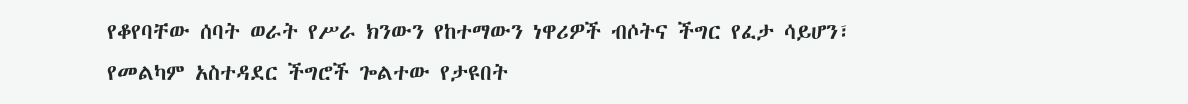የቆየባቸው ሰባት ወራት የሥራ ክንውን የከተማውን ነዋሪዎች ብሶትና ችግር የፈታ ሳይሆን፣ የመልካም አስተዳደር ችግሮች ጐልተው የታዩበት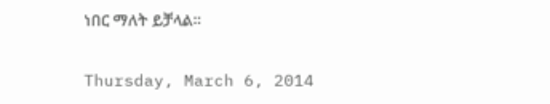ነበር ማለት ይቻላል፡፡

Thursday, March 6, 2014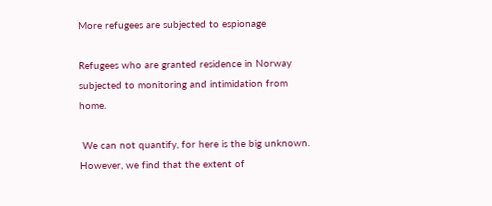More refugees are subjected to espionage

Refugees who are granted residence in Norway subjected to monitoring and intimidation from home.

 We can not quantify, for here is the big unknown. However, we find that the extent of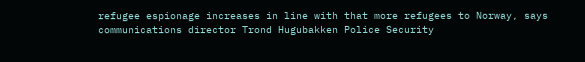refugee espionage increases in line with that more refugees to Norway, says communications director Trond Hugubakken Police Security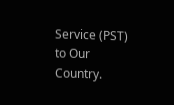Service (PST) to Our Country.